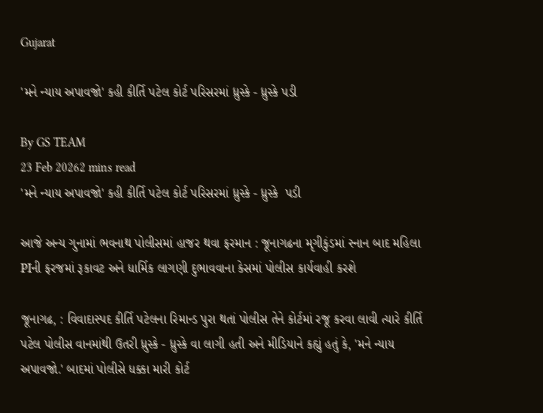Gujarat

'મને ન્યાય અપાવજો' કહી કીર્તિ પટેલ કોર્ટ પરિસરમાં ધ્રુસ્કે - ધ્રુસ્કે પડી

By GS TEAM
23 Feb 20262 mins read
'મને ન્યાય અપાવજો' કહી કીર્તિ પટેલ કોર્ટ પરિસરમાં ધ્રુસ્કે - ધ્રુસ્કે  પડી

આજે અન્ય ગુનામાં ભવનાથ પોલીસમાં હાજર થવા ફરમાન : જૂનાગઢના મૃગીકુંડમાં સ્નાન બાદ મહિલા PIની ફરજમાં રૂકાવટ અને ધાર્મિક લાગણી દુભાવવાના કેસમાં પોલીસ કાર્યવાહી કરશે

જૂનાગઢ, : વિવાદાસ્પદ કીર્તિ પટેલના રિમાન્ડ પુરા થતાં પોલીસ તેને કોર્ટમાં રજૂ કરવા લાવી ત્યારે કીર્તિ પટેલ પોલીસ વાનમાંથી ઉતરી ધ્રુસ્કે - ધ્રુસ્કે વા લાગી હતી અને મીડિયાને કહ્યું હતું કે, 'મને ન્યાય અપાવજો.' બાદમાં પોલીસે ધક્કા મારી કોર્ટ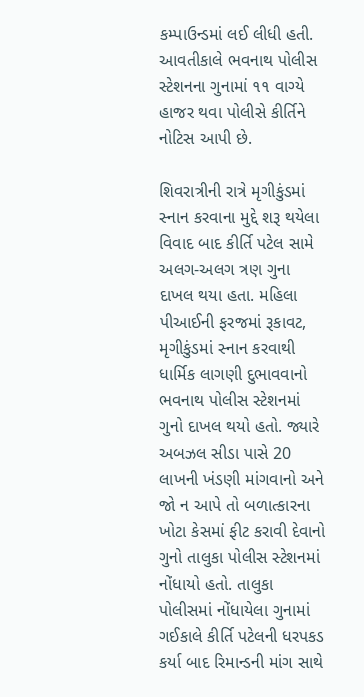કમ્પાઉન્ડમાં લઈ લીધી હતી. આવતીકાલે ભવનાથ પોલીસ સ્ટેશનના ગુનામાં ૧૧ વાગ્યે હાજર થવા પોલીસે કીર્તિને નોટિસ આપી છે.

શિવરાત્રીની રાત્રે મૃગીકુંડમાં સ્નાન કરવાના મુદ્દે શરૂ થયેલા વિવાદ બાદ કીર્તિ પટેલ સામે અલગ-અલગ ત્રણ ગુના દાખલ થયા હતા. મહિલા પીઆઈની ફરજમાં રૂકાવટ, મૃગીકુંડમાં સ્નાન કરવાથી ધાર્મિક લાગણી દુભાવવાનો ભવનાથ પોલીસ સ્ટેશનમાં ગુનો દાખલ થયો હતો. જ્યારે અબઝલ સીડા પાસે 20 લાખની ખંડણી માંગવાનો અને જો ન આપે તો બળાત્કારના ખોટા કેસમાં ફીટ કરાવી દેવાનો ગુનો તાલુકા પોલીસ સ્ટેશનમાં નોંધાયો હતો. તાલુકા પોલીસમાં નોંધાયેલા ગુનામાં ગઈકાલે કીર્તિ પટેલની ધરપકડ કર્યા બાદ રિમાન્ડની માંગ સાથે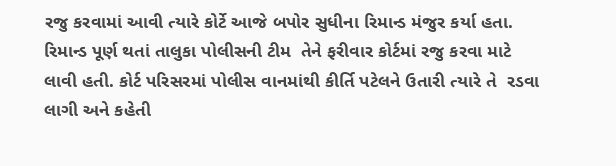રજુ કરવામાં આવી ત્યારે કોર્ટે આજે બપોર સુધીના રિમાન્ડ મંજુર કર્યા હતા. રિમાન્ડ પૂર્ણ થતાં તાલુકા પોલીસની ટીમ  તેને ફરીવાર કોર્ટમાં રજુ કરવા માટે લાવી હતી. કોર્ટ પરિસરમાં પોલીસ વાનમાંથી કીર્તિ પટેલને ઉતારી ત્યારે તે  રડવા લાગી અને કહેતી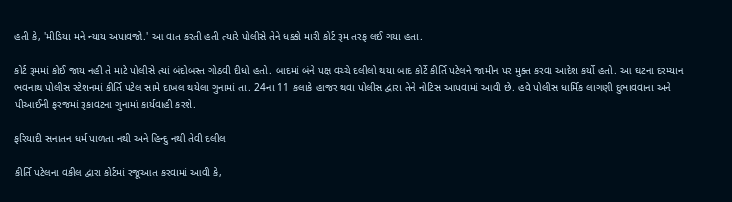હતી કે, 'મીડિયા મને ન્યાય અપાવજો.' આ વાત કરતી હતી ત્યારે પોલીસે તેને ધક્કો મારી કોર્ટ રૂમ તરફ લઈ ગયા હતા.

કોર્ટ રૂમમાં કોઈ જાય નહી તે માટે પોલીસે ત્યાં બંદોબસ્ત ગોઠવી દીધો હતો. બાદમાં બંને પક્ષ વચ્ચે દલીલો થયા બાદ કોર્ટે કીર્તિ પટેલને જામીન પર મુક્ત કરવા આદેશ કર્યો હતો. આ ઘટના દરમ્યાન ભવનાથ પોલીસ સ્ટેશનમાં કીર્તિ પટેલ સામે દાખલ થયેલા ગુનામાં તા. 24ના 11 કલાકે હાજર થવા પોલીસ દ્વારા તેને નોટિસ આપવામાં આવી છે. હવે પોલીસ ધાર્મિક લાગણી દુભાવવાના અને પીઆઈની ફરજમાં રૂકાવટના ગુનામાં કાર્યવાહી કરશે.

ફરિયાદી સનાતન ધર્મ પાળતા નથી અને હિન્દુ નથી તેવી દલીલ

કીર્તિ પટેલના વકીલ દ્વારા કોર્ટમાં રજૂઆત કરવામાં આવી કે,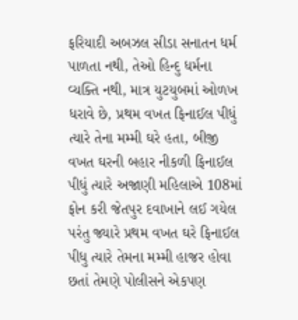ફરિયાદી અબઝલ સીડા સનાતન ધર્મ પાળતા નથી, તેઓ હિન્દુ ધર્મના વ્યક્તિ નથી, માત્ર યુટયુબમાં ઓળખ ધરાવે છે, પ્રથમ વખત ફિનાઈલ પીધું ત્યારે તેના મમ્મી ઘરે હતા, બીજી વખત ઘરની બહાર નીકળી ફિનાઈલ પીધું ત્યારે અજાણી મહિલાએ 108માં ફોન કરી જેતપુર દવાખાને લઈ ગયેલ પરંતુ જ્યારે પ્રથમ વખત ઘરે ફિનાઈલ પીધુ ત્યારે તેમના મમ્મી હાજર હોવા છતાં તેમણે પોલીસને એકપણ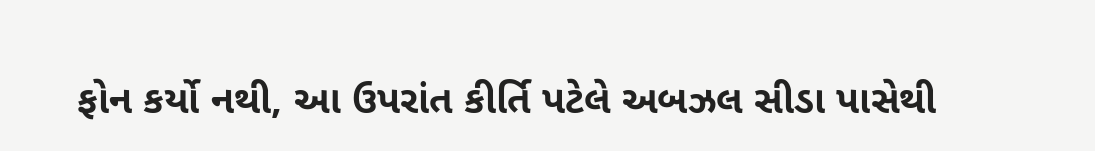ફોન કર્યો નથી, આ ઉપરાંત કીર્તિ પટેલે અબઝલ સીડા પાસેથી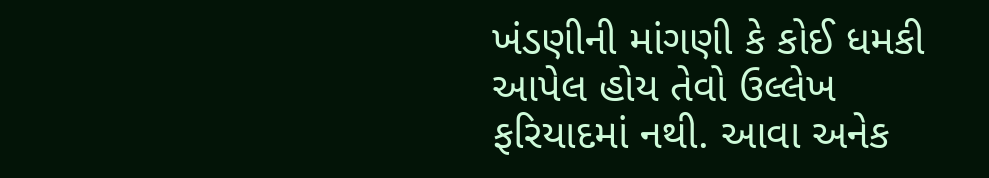ખંડણીની માંગણી કે કોઈ ધમકી આપેલ હોય તેવો ઉલ્લેખ ફરિયાદમાં નથી. આવા અનેક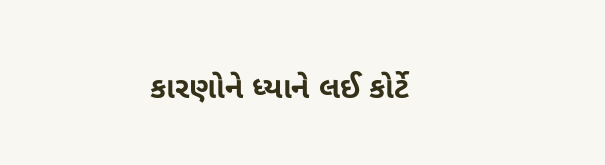કારણોને ધ્યાને લઈ કોર્ટે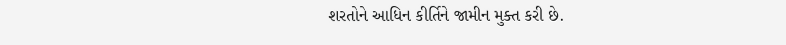શરતોને આધિન કીર્તિને જામીન મુક્ત કરી છે.